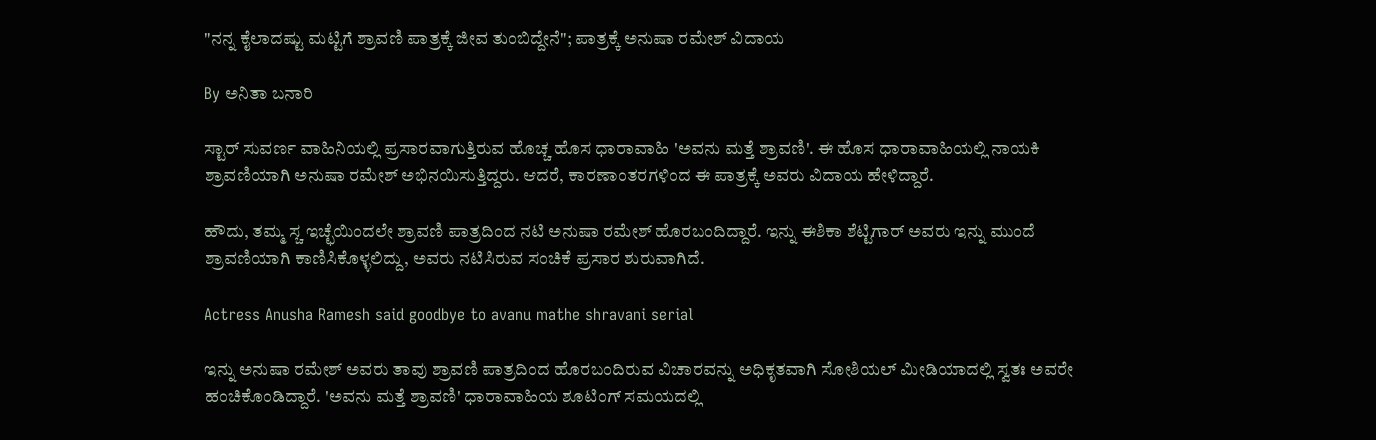"ನನ್ನ ಕೈಲಾದಷ್ಟು ಮಟ್ಟಿಗೆ ಶ್ರಾವಣಿ ಪಾತ್ರಕ್ಕೆ ಜೀವ ತುಂಬಿದ್ದೇನೆ"; ಪಾತ್ರಕ್ಕೆ ಅನುಷಾ ರಮೇಶ್ ವಿದಾಯ

By ಅನಿತಾ ಬನಾರಿ

ಸ್ಟಾರ್ ಸುವರ್ಣ ವಾಹಿನಿಯಲ್ಲಿ ಪ್ರಸಾರವಾಗುತ್ತಿರುವ ಹೊಚ್ಚ ಹೊಸ ಧಾರಾವಾಹಿ 'ಅವನು ಮತ್ತೆ ಶ್ರಾವಣಿ'. ಈ ಹೊಸ ಧಾರಾವಾಹಿಯಲ್ಲಿ ನಾಯಕಿ ಶ್ರಾವಣಿಯಾಗಿ ಅನುಷಾ ರಮೇಶ್ ಅಭಿನಯಿಸುತ್ತಿದ್ದರು. ಆದರೆ, ಕಾರಣಾಂತರಗಳಿಂದ ಈ ಪಾತ್ರಕ್ಕೆ ಅವರು ವಿದಾಯ ಹೇಳಿದ್ದಾರೆ.

ಹೌದು, ತಮ್ಮ ಸ್ಚ ಇಚ್ಛೆಯಿಂದಲೇ ಶ್ರಾವಣಿ ಪಾತ್ರದಿಂದ ನಟಿ ಅನುಷಾ ರಮೇಶ್ ಹೊರಬಂದಿದ್ದಾರೆ. ಇನ್ನು ಈಶಿಕಾ ಶೆಟ್ಟಿಗಾರ್ ಅವರು ಇನ್ನು ಮುಂದೆ ಶ್ರಾವಣಿಯಾಗಿ ಕಾಣಿಸಿಕೊಳ್ಳಲಿದ್ದು, ಅವರು ನಟಿಸಿರುವ ಸಂಚಿಕೆ ಪ್ರಸಾರ ಶುರುವಾಗಿದೆ.

Actress Anusha Ramesh said goodbye to avanu mathe shravani serial

ಇನ್ನು ಅನುಷಾ ರಮೇಶ್ ಅವರು ತಾವು ಶ್ರಾವಣಿ ಪಾತ್ರದಿಂದ ಹೊರಬಂದಿರುವ ವಿಚಾರವನ್ನು ಅಧಿಕೃತವಾಗಿ ಸೋಶಿಯಲ್ ಮೀಡಿಯಾದಲ್ಲಿ ಸ್ವತಃ ಅವರೇ ಹಂಚಿಕೊಂಡಿದ್ದಾರೆ. 'ಅವನು ಮತ್ತೆ ಶ್ರಾವಣಿ' ಧಾರಾವಾಹಿಯ ಶೂಟಿಂಗ್ ಸಮಯದಲ್ಲಿ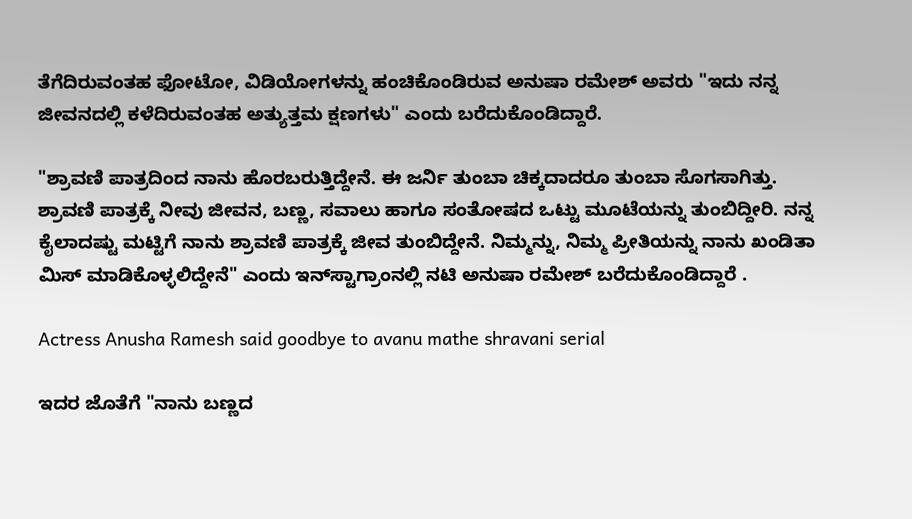ತೆಗೆದಿರುವಂತಹ ಫೋಟೋ, ವಿಡಿಯೋಗಳನ್ನು ಹಂಚಿಕೊಂಡಿರುವ ಅನುಷಾ ರಮೇಶ್ ಅವರು "ಇದು ನನ್ನ ಜೀವನದಲ್ಲಿ ಕಳೆದಿರುವಂತಹ ಅತ್ಯುತ್ತಮ ಕ್ಷಣಗಳು" ಎಂದು ಬರೆದುಕೊಂಡಿದ್ದಾರೆ.

"ಶ್ರಾವಣಿ ಪಾತ್ರದಿಂದ ನಾನು ಹೊರಬರುತ್ತಿದ್ದೇನೆ. ಈ ಜರ್ನಿ ತುಂಬಾ ಚಿಕ್ಕದಾದರೂ ತುಂಬಾ ಸೊಗಸಾಗಿತ್ತು. ಶ್ರಾವಣಿ ಪಾತ್ರಕ್ಕೆ ನೀವು ಜೀವನ, ಬಣ್ಣ, ಸವಾಲು ಹಾಗೂ ಸಂತೋಷದ ಒಟ್ಟು ಮೂಟೆಯನ್ನು ತುಂಬಿದ್ದೀರಿ. ನನ್ನ ಕೈಲಾದಷ್ಟು ಮಟ್ಟಿಗೆ ನಾನು ಶ್ರಾವಣಿ ಪಾತ್ರಕ್ಕೆ ಜೀವ ತುಂಬಿದ್ದೇನೆ. ನಿಮ್ಮನ್ನು, ನಿಮ್ಮ ಪ್ರೀತಿಯನ್ನು ನಾನು ಖಂಡಿತಾ ಮಿಸ್ ಮಾಡಿಕೊಳ್ಳಲಿದ್ದೇನೆ" ಎಂದು ಇನ್‌ಸ್ಟಾಗ್ರಾಂನಲ್ಲಿ ನಟಿ ಅನುಷಾ ರಮೇಶ್ ಬರೆದುಕೊಂಡಿದ್ದಾರೆ .

Actress Anusha Ramesh said goodbye to avanu mathe shravani serial

ಇದರ ಜೊತೆಗೆ "ನಾನು ಬಣ್ಣದ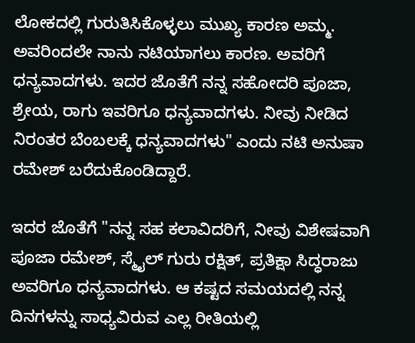ಲೋಕದಲ್ಲಿ ಗುರುತಿಸಿಕೊಳ್ಳಲು ಮುಖ್ಯ ಕಾರಣ ಅಮ್ಮ. ಅವರಿಂದಲೇ ನಾನು ನಟಿಯಾಗಲು ಕಾರಣ. ಅವರಿಗೆ ಧನ್ಯವಾದಗಳು. ಇದರ ಜೊತೆಗೆ ನನ್ನ ಸಹೋದರಿ ಪೂಜಾ, ಶ್ರೇಯ, ರಾಗು ಇವರಿಗೂ ಧನ್ಯವಾದಗಳು. ನೀವು ನೀಡಿದ ನಿರಂತರ ಬೆಂಬಲಕ್ಕೆ ಧನ್ಯವಾದಗಳು" ಎಂದು ನಟಿ ಅನುಷಾ ರಮೇಶ್ ಬರೆದುಕೊಂಡಿದ್ದಾರೆ.

ಇದರ ಜೊತೆಗೆ "ನನ್ನ ಸಹ ಕಲಾವಿದರಿಗೆ, ನೀವು ವಿಶೇಷವಾಗಿ ಪೂಜಾ ರಮೇಶ್, ಸ್ಮೈಲ್ ಗುರು ರಕ್ಷಿತ್, ಪ್ರತಿಕ್ಷಾ ಸಿದ್ಧರಾಜು ಅವರಿಗೂ ಧನ್ಯವಾದಗಳು. ಆ ಕಷ್ಟದ ಸಮಯದಲ್ಲಿ ನನ್ನ ದಿನಗಳನ್ನು ಸಾಧ್ಯವಿರುವ ಎಲ್ಲ ರೀತಿಯಲ್ಲಿ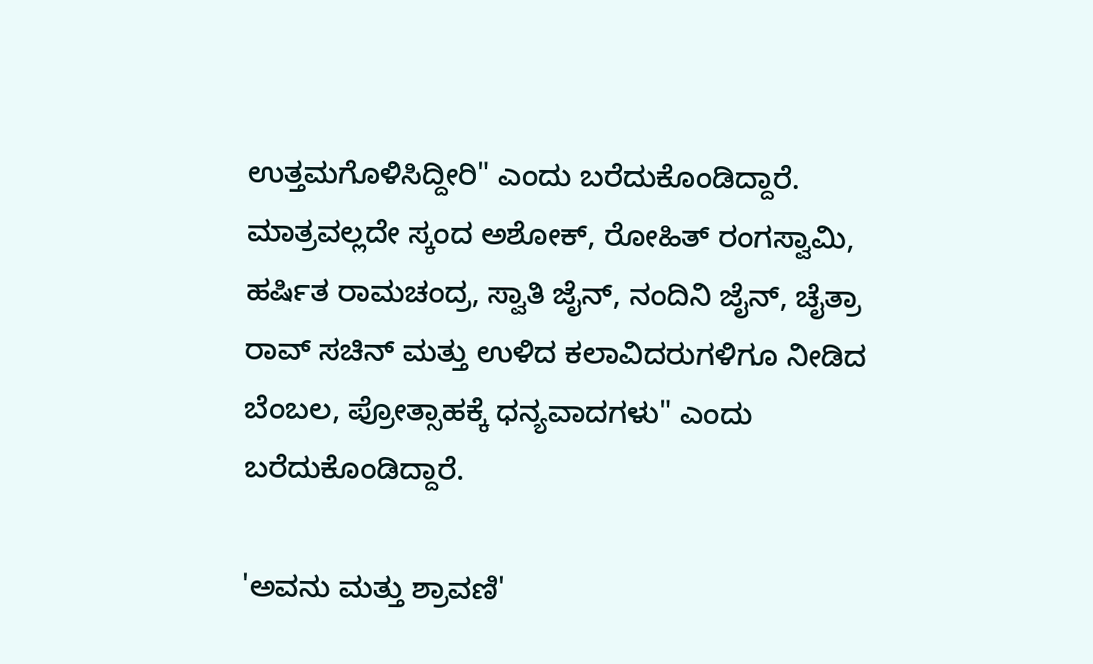ಉತ್ತಮಗೊಳಿಸಿದ್ದೀರಿ" ಎಂದು ಬರೆದುಕೊಂಡಿದ್ದಾರೆ. ಮಾತ್ರವಲ್ಲದೇ ಸ್ಕಂದ ಅಶೋಕ್, ರೋಹಿತ್ ರಂಗಸ್ವಾಮಿ, ಹರ್ಷಿತ ರಾಮಚಂದ್ರ, ಸ್ವಾತಿ ಜೈನ್, ನಂದಿನಿ ಜೈನ್, ಚೈತ್ರಾ ರಾವ್ ಸಚಿನ್ ಮತ್ತು ಉಳಿದ ಕಲಾವಿದರುಗಳಿಗೂ ನೀಡಿದ ಬೆಂಬಲ, ಪ್ರೋತ್ಸಾಹಕ್ಕೆ ಧನ್ಯವಾದಗಳು" ಎಂದು ಬರೆದುಕೊಂಡಿದ್ದಾರೆ.

'ಅವನು ಮತ್ತು ಶ್ರಾವಣಿ'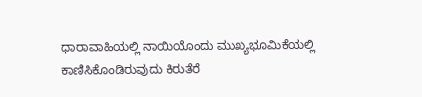ಧಾರಾವಾಹಿಯಲ್ಲಿ ನಾಯಿಯೊಂದು ಮುಖ್ಯಭೂಮಿಕೆಯಲ್ಲಿ ಕಾಣಿಸಿಕೊಂಡಿರುವುದು ಕಿರುತೆರೆ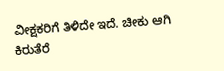ವೀಕ್ಷಕರಿಗೆ ತಿಳಿದೇ ಇದೆ. ಚೀಕು ಆಗಿ ಕಿರುತೆರೆ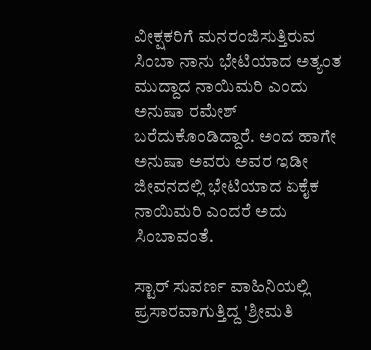ವೀಕ್ಷಕರಿಗೆ ಮನರಂಜಿಸುತ್ತಿರುವ ಸಿಂಬಾ ನಾನು ಭೇಟಿಯಾದ ಅತ್ಯಂತ ಮುದ್ದಾದ ನಾಯಿಮರಿ ಎಂದು ಅನುಷಾ ರಮೇಶ್ ಬರೆದುಕೊಂಡಿದ್ದಾರೆ. ಅಂದ ಹಾಗೇ ಅನುಷಾ ಅವರು ಅವರ ಇಡೀ ಜೀವನದಲ್ಲಿ ಭೇಟಿಯಾದ ಏಕೈಕ ನಾಯಿಮರಿ ಎಂದರೆ ಅದು ಸಿಂಬಾವಂತೆ.

ಸ್ಟಾರ್ ಸುವರ್ಣ ವಾಹಿನಿಯಲ್ಲಿ ಪ್ರಸಾರವಾಗುತ್ತಿದ್ದ 'ಶ್ರೀಮತಿ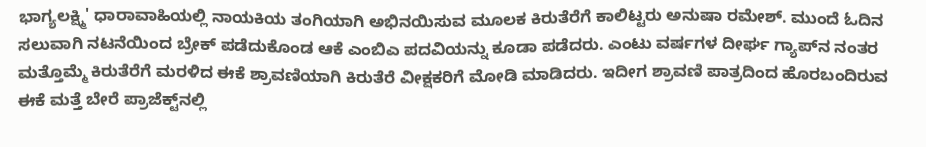ಭಾಗ್ಯಲಕ್ಷ್ಮಿ' ಧಾರಾವಾಹಿಯಲ್ಲಿ ನಾಯಕಿಯ ತಂಗಿಯಾಗಿ ಅಭಿನಯಿಸುವ ಮೂಲಕ ಕಿರುತೆರೆಗೆ ಕಾಲಿಟ್ಟರು ಅನುಷಾ ರಮೇಶ್. ಮುಂದೆ ಓದಿನ ಸಲುವಾಗಿ ನಟನೆಯಿಂದ ಬ್ರೇಕ್ ಪಡೆದುಕೊಂಡ ಆಕೆ ಎಂಬಿಎ ಪದವಿಯನ್ನು ಕೂಡಾ ಪಡೆದರು. ಎಂಟು ವರ್ಷಗಳ ದೀರ್ಘ ಗ್ಯಾಪ್‌ನ ನಂತರ ಮತ್ತೊಮ್ಮೆ ಕಿರುತೆರೆಗೆ ಮರಳಿದ ಈಕೆ ಶ್ರಾವಣಿಯಾಗಿ ಕಿರುತೆರೆ ವೀಕ್ಷಕರಿಗೆ ಮೋಡಿ ಮಾಡಿದರು. ಇದೀಗ ಶ್ರಾವಣಿ ಪಾತ್ರದಿಂದ ಹೊರಬಂದಿರುವ ಈಕೆ ಮತ್ತೆ ಬೇರೆ ಪ್ರಾಜೆಕ್ಟ್‌ನಲ್ಲಿ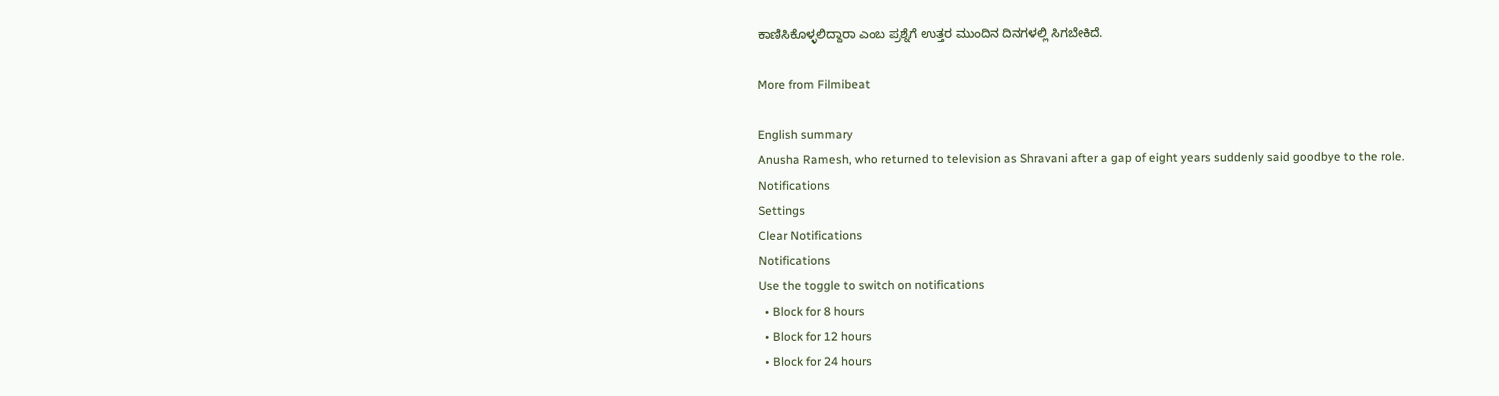ಕಾಣಿಸಿಕೊಳ್ಳಲಿದ್ದಾರಾ ಎಂಬ ಪ್ರಶ್ನೆಗೆ ಉತ್ತರ ಮುಂದಿನ ದಿನಗಳಲ್ಲಿ ಸಿಗಬೇಕಿದೆ.

More from Filmibeat

English summary
Anusha Ramesh, who returned to television as Shravani after a gap of eight years suddenly said goodbye to the role.
Notifications
Settings
Clear Notifications
Notifications
Use the toggle to switch on notifications
  • Block for 8 hours
  • Block for 12 hours
  • Block for 24 hours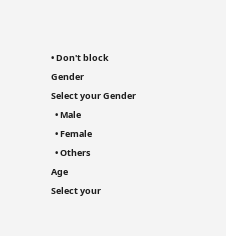• Don't block
Gender
Select your Gender
  • Male
  • Female
  • Others
Age
Select your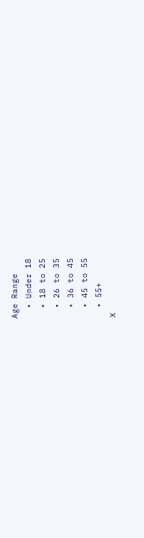Age Range
  • Under 18
  • 18 to 25
  • 26 to 35
  • 36 to 45
  • 45 to 55
  • 55+
X